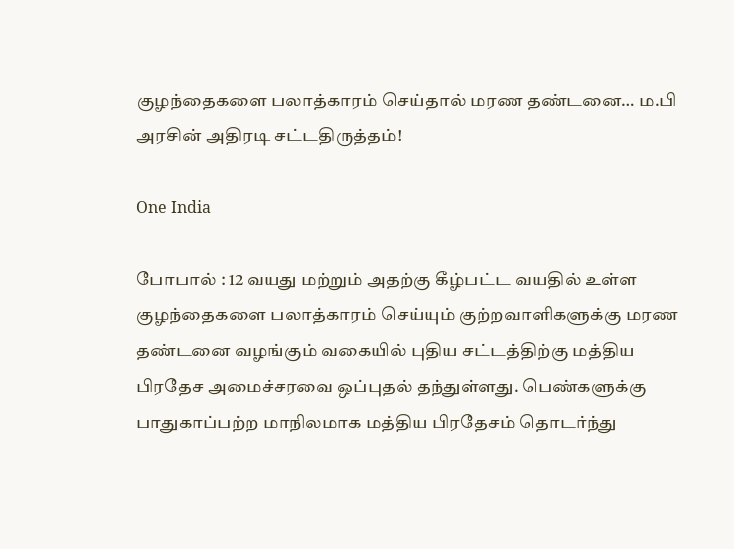குழந்தைகளை பலாத்காரம் செய்தால் மரண தண்டனை… ம.பி அரசின் அதிரடி சட்டதிருத்தம்!

One India

போபால் : 12 வயது மற்றும் அதற்கு கீழ்பட்ட வயதில் உள்ள குழந்தைகளை பலாத்காரம் செய்யும் குற்றவாளிகளுக்கு மரண தண்டனை வழங்கும் வகையில் புதிய சட்டத்திற்கு மத்திய பிரதேச அமைச்சரவை ஒப்புதல் தந்துள்ளது. பெண்களுக்கு பாதுகாப்பற்ற மாநிலமாக மத்திய பிரதேசம் தொடர்ந்து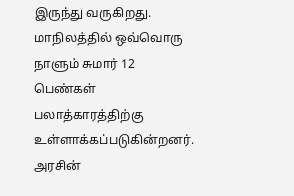இருந்து வருகிறது. மாநிலத்தில் ஒவ்வொரு நாளும் சுமார் 12 பெண்கள் பலாத்காரத்திற்கு உள்ளாக்கப்படுகின்றனர். அரசின்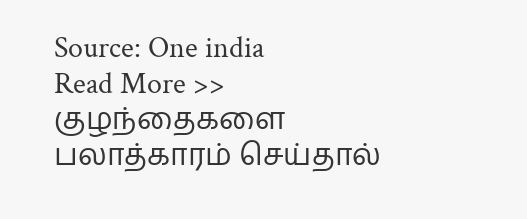Source: One india
Read More >> குழந்தைகளை பலாத்காரம் செய்தால்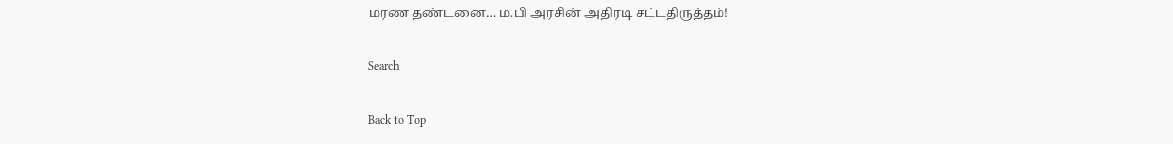மரண தண்டனை… ம.பி அரசின் அதிரடி சட்டதிருத்தம்!

Search

Back to Top